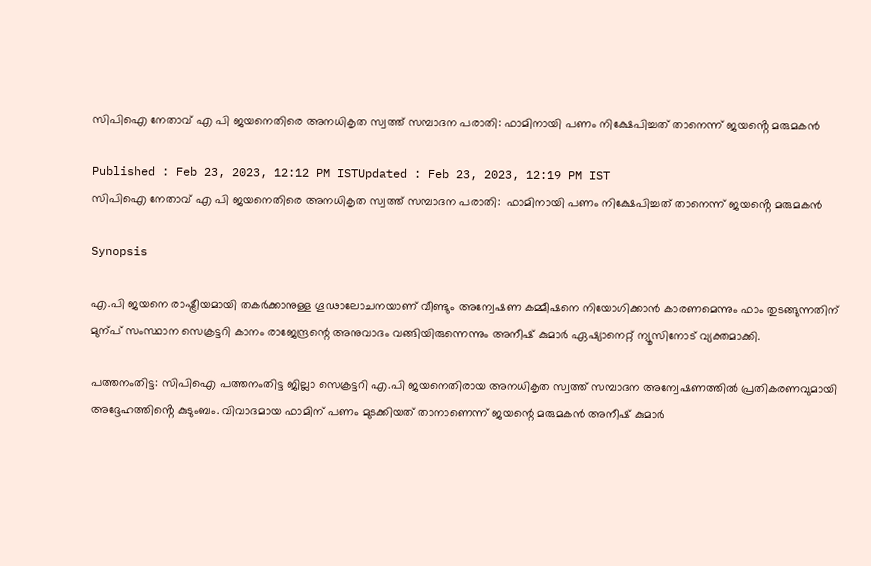സിപിഐ നേതാവ് എ പി ജയനെതിരെ അനധികൃത സ്വത്ത്‌ സമ്പാദന പരാതി: ഫാമിനായി പണം നിക്ഷേപിച്ചത് താനെന്ന് ജയൻ്റെ മരുമകൻ

Published : Feb 23, 2023, 12:12 PM ISTUpdated : Feb 23, 2023, 12:19 PM IST
സിപിഐ നേതാവ് എ പി ജയനെതിരെ അനധികൃത സ്വത്ത്‌ സമ്പാദന പരാതി:  ഫാമിനായി പണം നിക്ഷേപിച്ചത് താനെന്ന് ജയൻ്റെ മരുമകൻ

Synopsis

എ.പി ജയനെ രാഷ്ട്രീയമായി തകർക്കാനുള്ള ഗൂഢാലോചനയാണ് വീണ്ടും അന്വേഷണ കമ്മീഷനെ നിയോഗിക്കാൻ കാരണമെന്നും ഫാം തുടങ്ങുന്നതിന് മുന്പ് സംസ്ഥാന സെക്രട്ടറി കാനം രാജേന്ദ്രന്റെ അനുവാദം വങ്ങിയിരുന്നെന്നും അനീഷ് കുമാർ ഏഷ്യാനെറ്റ് ന്യൂസിനോട് വ്യക്തമാക്കി.

പത്തനംതിട്ട: സിപിഐ പത്തനംതിട്ട ജില്ലാ സെക്രട്ടറി എ.പി ജയനെതിരായ അനധികൃത സ്വത്ത്‌ സമ്പാദന അന്വേഷണത്തിൽ പ്രതികരണവുമായി അദ്ദേഹത്തിൻ്റെ കുടുംബം. വിവാദമായ ഫാമിന് പണം മുടക്കിയത് താനാണെന്ന് ജയന്റെ മരുമകൻ അനീഷ് കുമാർ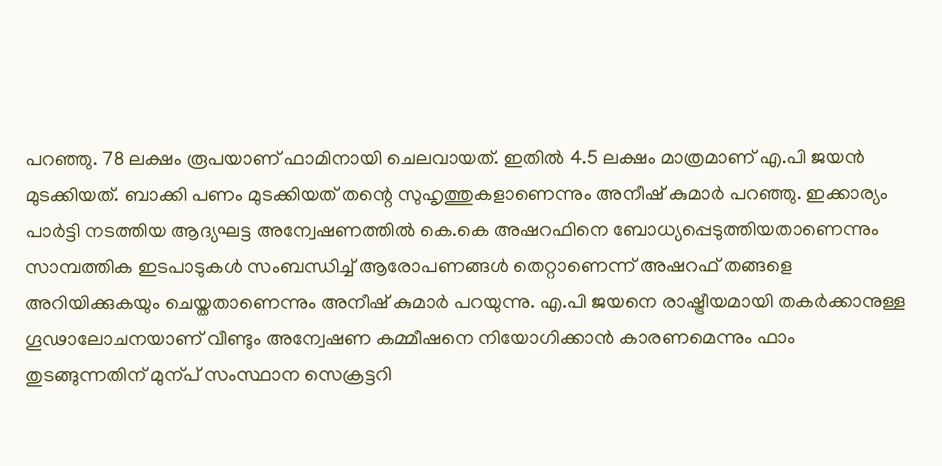പറഞ്ഞു. 78 ലക്ഷം രൂപയാണ് ഫാമിനായി ചെലവായത്. ഇതിൽ 4.5 ലക്ഷം മാത്രമാണ് എ.പി ജയൻ മുടക്കിയത്. ബാക്കി പണം മുടക്കിയത് തന്റെ സുഹൃത്തുകളാണെന്നും അനീഷ് കുമാര്‍ പറഞ്ഞു. ഇക്കാര്യം പാര്‍ട്ടി നടത്തിയ ആദ്യഘട്ട അന്വേഷണത്തിൽ കെ.കെ അഷറഫിനെ ബോധ്യപ്പെടുത്തിയതാണെന്നും സാമ്പത്തിക ഇടപാടുകൾ സംബന്ധിച്ച് ആരോപണങ്ങൾ തെറ്റാണെന്ന് അഷറഫ് തങ്ങളെ അറിയിക്കുകയും ചെയ്തതാണെന്നും അനീഷ് കുമാര്‍ പറയുന്നു. എ.പി ജയനെ രാഷ്ട്രീയമായി തകർക്കാനുള്ള ഗൂഢാലോചനയാണ് വീണ്ടും അന്വേഷണ കമ്മീഷനെ നിയോഗിക്കാൻ കാരണമെന്നും ഫാം തുടങ്ങുന്നതിന് മുന്പ് സംസ്ഥാന സെക്രട്ടറി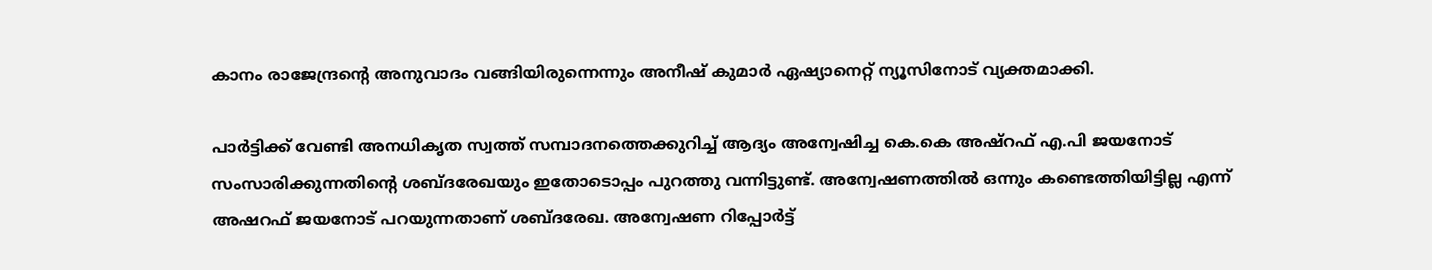കാനം രാജേന്ദ്രന്റെ അനുവാദം വങ്ങിയിരുന്നെന്നും അനീഷ് കുമാർ ഏഷ്യാനെറ്റ് ന്യൂസിനോട് വ്യക്തമാക്കി.

പാർട്ടിക്ക് വേണ്ടി അനധികൃത സ്വത്ത് സമ്പാദനത്തെക്കുറിച്ച് ആദ്യം അന്വേഷിച്ച കെ.കെ അഷ്റഫ് എ.പി ജയനോട് സംസാരിക്കുന്നതിൻ്റെ ശബ്ദരേഖയും ഇതോടൊപ്പം പുറത്തു വന്നിട്ടുണ്ട്. അന്വേഷണത്തിൽ ഒന്നും കണ്ടെത്തിയിട്ടില്ല എന്ന് അഷറഫ് ജയനോട് പറയുന്നതാണ് ശബ്ദരേഖ. അന്വേഷണ റിപ്പോർട്ട്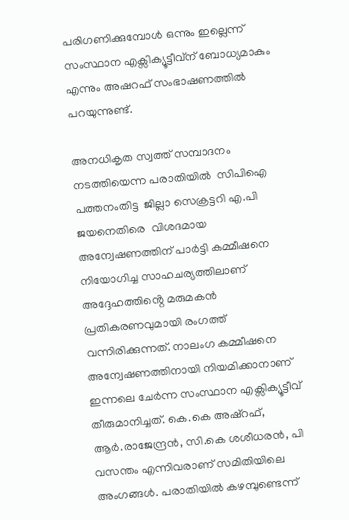പരിഗണിക്കുമ്പോൾ ഒന്നും ഇല്ലെന്ന് സംസ്ഥാന എക്സിക്യൂട്ടീവ്ന് ബോധ്യമാകും എന്നും അഷറഫ് സംഭാഷണത്തിൽ പറയുന്നുണ്ട്.

അനധികൃത സ്വത്ത് സമ്പാദനം നടത്തിയെന്ന പരാതിയിൽ  സിപിഐ പത്തനംതിട്ട  ജില്ലാ സെക്രട്ടറി എ.പി ജയനെതിരെ  വിശദമായ അന്വേഷണത്തിന് പാര്‍ട്ടി കമ്മീഷനെ നിയോഗിച്ച സാഹചര്യത്തിലാണ് അദ്ദേഹത്തിൻ്റെ മരുമകൻ പ്രതികരണവുമായി രംഗത്ത് വന്നിരിക്കുന്നത്. നാലംഗ കമ്മീഷനെ അന്വേഷണത്തിനായി നിയമിക്കാനാണ് ഇന്നലെ ചേർന്ന സംസ്ഥാന എക്സിക്യൂട്ടീവ് തീരുമാനിച്ചത്. കെ.കെ അഷ്റഫ്, ആർ.രാജേന്ദ്രൻ, സി.കെ ശശീധരൻ, പി വസന്തം എന്നിവരാണ് സമിതിയിലെ അംഗങ്ങൾ. പരാതിയിൽ കഴമ്പുണ്ടെന്ന്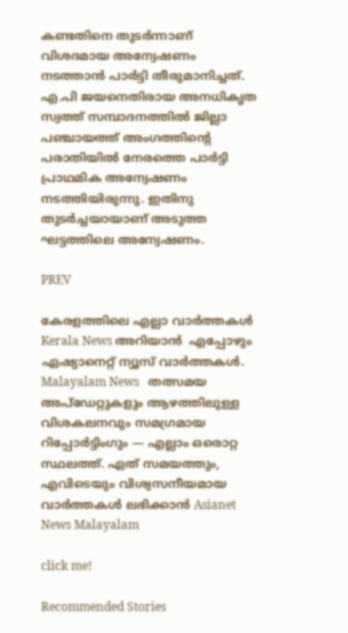കണ്ടതിനെ തുടർന്നാണ് വിശദമായ അന്വേഷണം നടത്താൻ പാര്‍ട്ടി തീരുമാനിച്ചത്. എ.പി ജയനെതിരായ അനധികൃത സ്വത്ത് സമ്പാദനത്തിൽ ജില്ലാ പഞ്ചായത്ത് അംഗത്തിന്റെ പരാതിയിൽ നേരത്തെ പാര്‍ട്ടി പ്രാഥമിക അന്വേഷണം നടത്തിയിരുന്നു. ഇതിനു തുടര്‍ച്ചയായാണ് അടുത്ത ഘട്ടത്തിലെ അന്വേഷണം.

PREV

കേരളത്തിലെ എല്ലാ വാർത്തകൾ Kerala News അറിയാൻ  എപ്പോഴും ഏഷ്യാനെറ്റ് ന്യൂസ് വാർത്തകൾ.  Malayalam News   തത്സമയ അപ്‌ഡേറ്റുകളും ആഴത്തിലുള്ള വിശകലനവും സമഗ്രമായ റിപ്പോർട്ടിംഗും — എല്ലാം ഒരൊറ്റ സ്ഥലത്ത്. ഏത് സമയത്തും, എവിടെയും വിശ്വസനീയമായ വാർത്തകൾ ലഭിക്കാൻ Asianet News Malayalam

click me!

Recommended Stories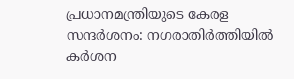പ്രധാനമന്ത്രിയുടെ കേരള സന്ദ‍‌ർശനം: നഗരാതിർത്തിയിൽ ക‍ർശന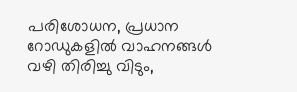പരിശോധന, പ്രധാന റോഡുകളിൽ വാഹനങ്ങൾ വഴി തിരിച്ചു വിടും,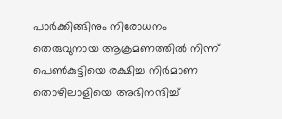പാ‍‌ർക്കിങ്ങിനും നിരോധനം
തെരുവുനായ ആക്രമണത്തിൽ നിന്ന് പെണ്‍കുട്ടിയെ രക്ഷിച്ച നിര്‍മാണ തൊഴിലാളിയെ അഭിനന്ദിച്ച്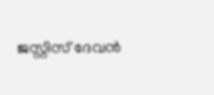ജസ്റ്റിസ് ദേവൻ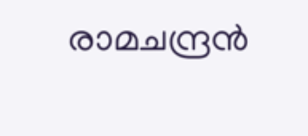രാമചന്ദ്രൻ